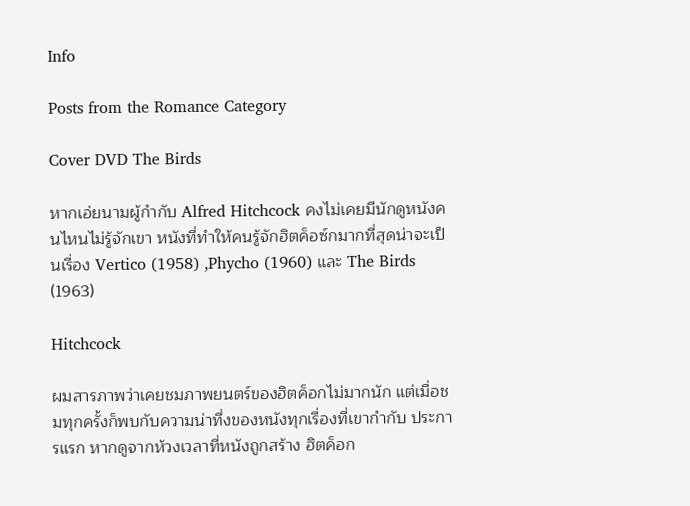Info

Posts from the Romance Category

Cover DVD The Birds

หากเอ่ยนามผู้กำกับ Alfred Hitchcock คงไม่เคยมีนักดูหนังคนไหนไม่รู้จักเขา หนังที่ทำให้คนรู้จักฮิตค็อซ์กมากที่สุดน่าจะเป็นเรื่อง Vertico (1958) ,Phycho (1960) และ The Birds (1963)

Hitchcock

ผมสารภาพว่าเคยชมภาพยนตร์ของฮิตค็อกไม่มากนัก แต่เมื่อชมทุกครั้งก็พบกับความน่าทึ่งของหนังทุกเรื่องที่เขากำกับ ประการแรก หากดูจากห้วงเวลาที่หนังถูกสร้าง ฮิตค็อก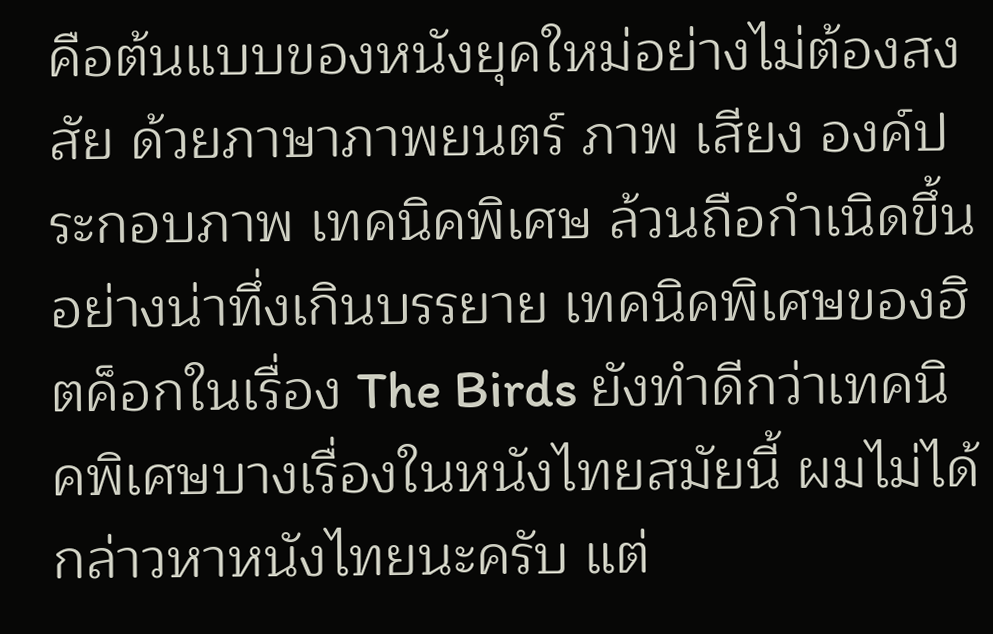คือต้นแบบของหนังยุคใหม่อย่างไม่ต้องสงสัย ด้วยภาษาภาพยนตร์ ภาพ เสียง องค์ประกอบภาพ เทคนิคพิเศษ ล้วนถือกำเนิดขึ้นอย่างน่าทึ่งเกินบรรยาย เทคนิคพิเศษของฮิตค็อกในเรื่อง The Birds ยังทำดีกว่าเทคนิคพิเศษบางเรื่องในหนังไทยสมัยนี้ ผมไม่ได้กล่าวหาหนังไทยนะครับ แต่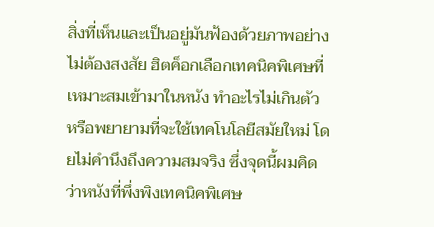สิ่งที่เห็นและเป็นอยู่มันฟ้องด้วยภาพอย่างไม่ต้องสงสัย ฮิตค็อกเลือกเทคนิคพิเศษที่เหมาะสมเข้ามาในหนัง ทำอะไรไม่เกินตัว หรือพยายามที่จะใช้เทคโนโลยีสมัยใหม่ โดยไม่คำนึงถึงความสมจริง ซึ่งจุดนี้ผมคิดว่าหนังที่พึ่งพิงเทคนิคพิเศษ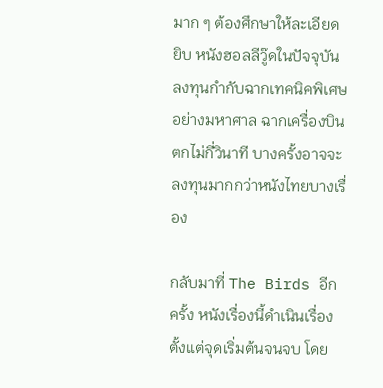มาก ๆ ต้องศึกษาให้ละเอียดยิบ หนังฮอลลีวู๊ดในปัจจุบันลงทุนกำกับฉากเทคนิคพิเศษอย่างมหาศาล ฉากเครื่องบินตกไม่กี่วินาที บางครั้งอาจจะลงทุนมากกว่าหนังไทยบางเรื่อง

กลับมาที่ The Birds อีกครั้ง หนังเรื่องนี้ดำเนินเรื่องตั้งแต่จุดเริ่มต้นจนจบ โดย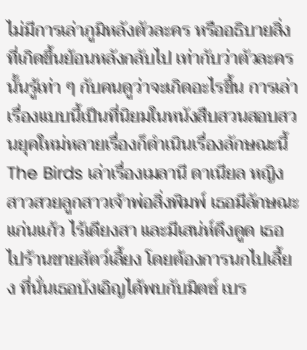ไม่มีการเล่าภูมิหลังตัวละคร หรืออธิบายสิ่งที่เกิดขึ้นย้อนหลังกลับไป เท่ากับว่าตัวละครนั้นรู้เท่า ๆ กับคนดูว่าจะเกิดอะไรขึ้น การเล่าเรื่องแบบนี้เป็นที่นิยมในหนังสืบสวนสอบสวนยุคใหม่หลายเรื่องก็ดำเนินเรื่องลักษณะนี้ The Birds เล่าเรื่องเมลานี ดาเนียล หญิงสาวสวยลูกสาวเจ้าพ่อสิ่งพิมพ์ เธอมีลักษณะแก่นแก้ว ไร้เดียงสา และมีเสน่ห์ดึงดูด เธอไปร้านขายสัตว์เลี้ยง โดยต้องการนกไปเลี้ยง ที่นั่นเธอบังเอิญได้พบกับมิตซ์ เบร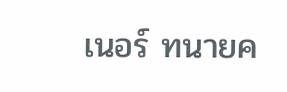เนอร์ ทนายค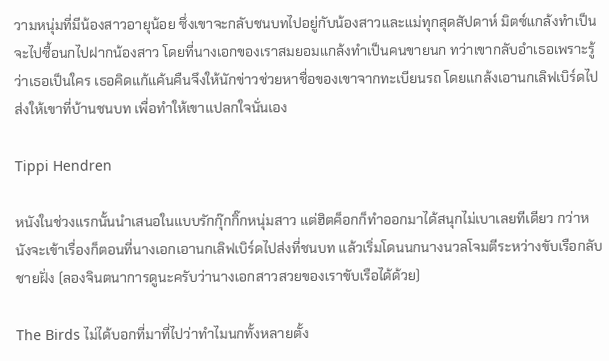วามหนุ่มที่มีน้องสาวอายุน้อย ซึ่งเขาจะกลับชนบทไปอยู่กับน้องสาวและแม่ทุกสุดสัปดาห์ มิตซ์แกล้งทำเป็นจะไปซื้อนกไปฝากน้องสาว โดยที่นางเอกของเราสมยอมแกล้งทำเป็นคนขายนก ทว่าเขากลับอำเธอเพราะรู้ว่าเธอเป็นใคร เธอคิดแก้แค้นคืนจึงให้นักข่าวช่วยหาชื่อของเขาจากทะเบียนรถ โดยแกล้งเอานกเลิฟเบิร์ดไปส่งให้เขาที่บ้านชนบท เพื่อทำให้เขาแปลกใจนั่นเอง

Tippi Hendren

หนังในช่วงแรกนั้นนำเสนอในแบบรักกุ๊กกิ๊กหนุ่มสาว แต่ฮิตค็อกก็ทำออกมาได้สนุกไม่เบาเลยทีเดียว กว่าหนังจะเข้าเรื่องก็ตอนที่นางเอกเอานกเลิฟเบิร์ดไปส่งที่ชนบท แล้วเริ่มโดนนกนางนวลโจมตีระหว่างขับเรือกลับชายฝั่ง (ลองจินตนาการดูนะครับว่านางเอกสาวสวยของเราขับเรือได้ด้วย)

The Birds ไม่ได้บอกที่มาที่ไปว่าทำไมนกทั้งหลายตั้ง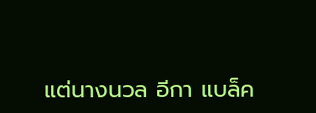แต่นางนวล อีกา แบล็ค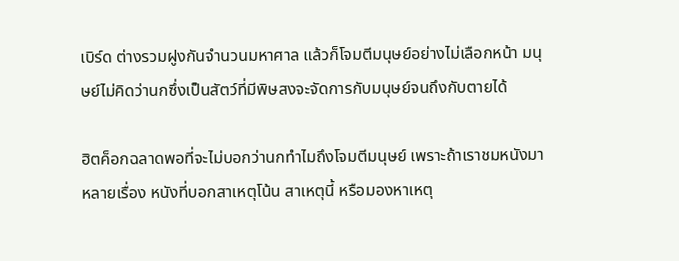เบิร์ด ต่างรวมฝูงกันจำนวนมหาศาล แล้วก็โจมตีมนุษย์อย่างไม่เลือกหน้า มนุษย์ไม่คิดว่านกซึ่งเป็นสัตว์ที่มีพิษสงจะจัดการกับมนุษย์จนถึงกับตายได้

ฮิตค็อกฉลาดพอที่จะไม่บอกว่านกทำไมถึงโจมตีมนุษย์ เพราะถ้าเราชมหนังมาหลายเรื่อง หนังที่บอกสาเหตุโน้น สาเหตุนี้ หรือมองหาเหตุ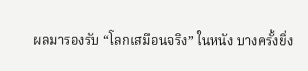ผลมารองรับ “โลกเสมือนจริง” ในหนัง บางครั้งยิ่ง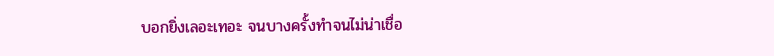บอกยิ่งเลอะเทอะ จนบางครั้งทำจนไม่น่าเชื่อ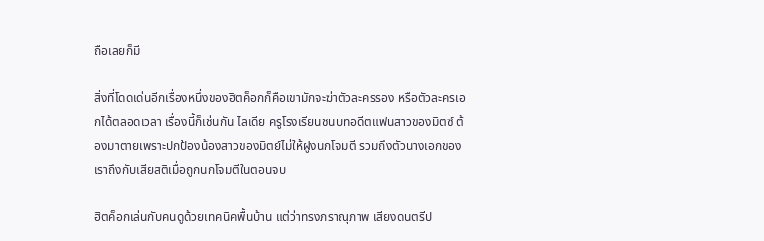ถือเลยก็มี

สิ่งที่โดดเด่นอีกเรื่องหนึ่งของฮิตค็อกก็คือเขามักจะฆ่าตัวละครรอง หรือตัวละครเอกได้ตลอดเวลา เรื่องนี้ก็เช่นกัน ไลเดีย ครูโรงเรียนชนบทอดีตแฟนสาวของมิตซ์ ต้องมาตายเพราะปกป้องน้องสาวของมิตย์ไม่ให้ฝูงนกโจมตี รวมถึงตัวนางเอกของเราถึงกับเสียสติเมื่อถูกนกโจมตีในตอนจบ

ฮิตค็อกเล่นกับคนดูด้วยเทคนิคพื้นบ้าน แต่ว่าทรงภราณุภาพ เสียงดนตรีป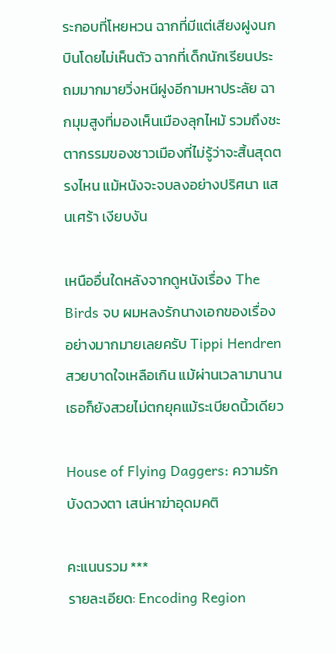ระกอบที่โหยหวน ฉากที่มีแต่เสียงฝูงนกบินโดยไม่เห็นตัว ฉากที่เด็กนักเรียนประถมมากมายวิ่งหนีฝูงอีกามหาประลัย ฉากมุมสูงที่มองเห็นเมืองลุกไหม้ รวมถึงชะตากรรมของชาวเมืองที่ไม่รู้ว่าจะสิ้นสุดตรงไหน แม้หนังจะจบลงอย่างปริศนา แสนเศร้า เงียบงัน

เหนืออื่นใดหลังจากดูหนังเรื่อง The Birds จบ ผมหลงรักนางเอกของเรื่องอย่างมากมายเลยครับ Tippi Hendren สวยบาดใจเหลือเกิน แม้ผ่านเวลามานานเธอก็ยังสวยไม่ตกยุคแม้ระเบียดนิ้วเดียว

House of Flying Daggers: ความรักบังดวงตา เสน่หาฆ่าอุดมคติ

คะแนนรวม ***
รายละเอียด: Encoding Region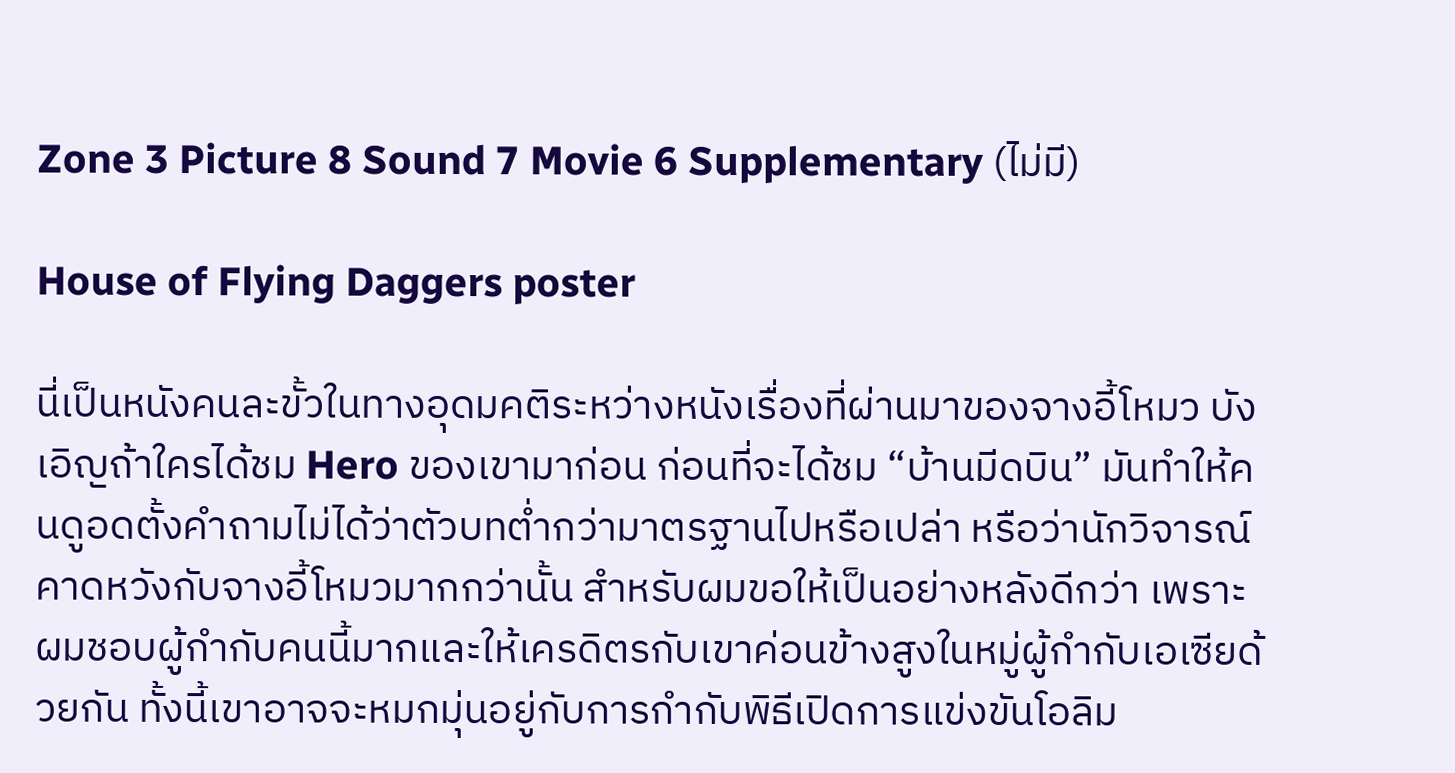Zone 3 Picture 8 Sound 7 Movie 6 Supplementary (ไม่มี)

House of Flying Daggers poster

นี่เป็นหนังคนละขั้วในทางอุดมคติระหว่างหนังเรื่องที่ผ่านมาของจางอี้โหมว บังเอิญถ้าใครได้ชม Hero ของเขามาก่อน ก่อนที่จะได้ชม “บ้านมีดบิน” มันทำให้คนดูอดตั้งคำถามไม่ได้ว่าตัวบทต่ำกว่ามาตรฐานไปหรือเปล่า หรือว่านักวิจารณ์คาดหวังกับจางอี้โหมวมากกว่านั้น สำหรับผมขอให้เป็นอย่างหลังดีกว่า เพราะผมชอบผู้กำกับคนนี้มากและให้เครดิตรกับเขาค่อนข้างสูงในหมู่ผู้กำกับเอเซียด้วยกัน ทั้งนี้เขาอาจจะหมกมุ่นอยู่กับการกำกับพิธีเปิดการแข่งขันโอลิม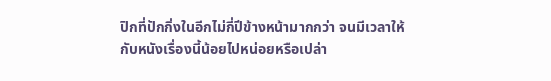ปิกที่ปักกิ่งในอีกไม่กี่ปีข้างหน้ามากกว่า จนมีเวลาให้กับหนังเรื่องนี้น้อยไปหน่อยหรือเปล่า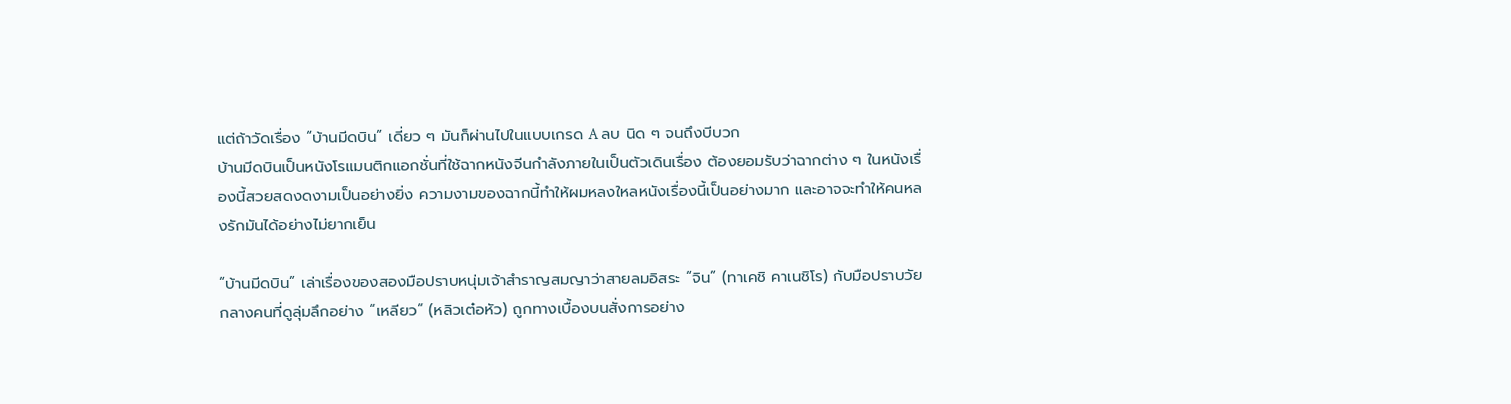แต่ถ้าวัดเรื่อง “บ้านมีดบิน” เดี่ยว ๆ มันก็ผ่านไปในแบบเกรด A ลบ นิด ๆ จนถึงบีบวก
บ้านมีดบินเป็นหนังโรแมนติกแอกชั่นที่ใช้ฉากหนังจีนกำลังภายในเป็นตัวเดินเรื่อง ต้องยอมรับว่าฉากต่าง ๆ ในหนังเรื่องนี้สวยสดงดงามเป็นอย่างยิ่ง ความงามของฉากนี้ทำให้ผมหลงใหลหนังเรื่องนี้เป็นอย่างมาก และอาจจะทำให้คนหลงรักมันได้อย่างไม่ยากเย็น

“บ้านมีดบิน” เล่าเรื่องของสองมือปราบหนุ่มเจ้าสำราญสมญาว่าสายลมอิสระ “จิน” (ทาเคชิ คาเนชิโร) กับมือปราบวัยกลางคนที่ดูลุ่มลึกอย่าง “เหลียว” (หลิวเต๋อหัว) ถูกทางเบื้องบนสั่งการอย่าง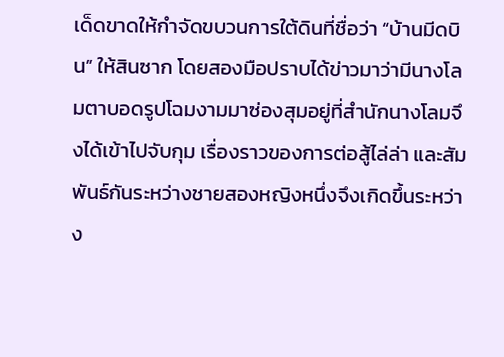เด็ดขาดให้กำจัดขบวนการใต้ดินที่ชื่อว่า “บ้านมีดบิน” ให้สินซาก โดยสองมือปราบได้ข่าวมาว่ามีนางโลมตาบอดรูปโฉมงามมาซ่องสุมอยู่ที่สำนักนางโลมจึงได้เข้าไปจับกุม เรื่องราวของการต่อสู้ไล่ล่า และสัมพันธ์กันระหว่างชายสองหญิงหนึ่งจึงเกิดขึ้นระหว่าง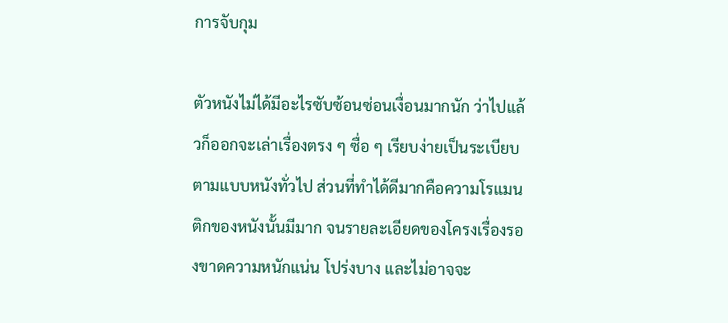การจับกุม

ตัวหนังไม่ได้มีอะไรซับซ้อนซ่อนเงื่อนมากนัก ว่าไปแล้วก็ออกจะเล่าเรื่องตรง ๆ ซื่อ ๆ เรียบง่ายเป็นระเบียบตามแบบหนังทั่วไป ส่วนที่ทำได้ดีมากคือความโรแมนติกของหนังนั้นมีมาก จนรายละเอียดของโครงเรื่องรองขาดความหนักแน่น โปร่งบาง และไม่อาจจะ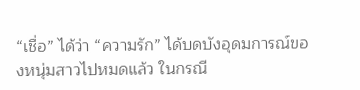“เชื่อ” ได้ว่า “ความรัก” ได้บดบังอุดมการณ์ของหนุ่มสาวไปหมดแล้ว ในกรณี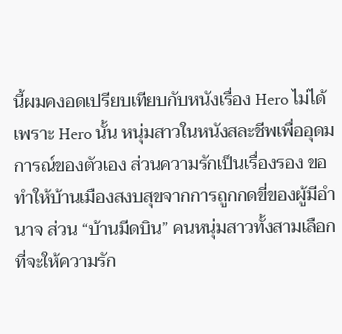นี้ผมคงอดเปรียบเทียบกับหนังเรื่อง Hero ไม่ได้ เพราะ Hero นั้น หนุ่มสาวในหนังสละชีพเพื่ออุดมการณ์ของตัวเอง ส่วนความรักเป็นเรื่องรอง ขอทำให้บ้านเมืองสงบสุขจากการถูกกดขี่ของผู้มีอำนาจ ส่วน “บ้านมีดบิน” คนหนุ่มสาวทั้งสามเลือกที่จะให้ความรัก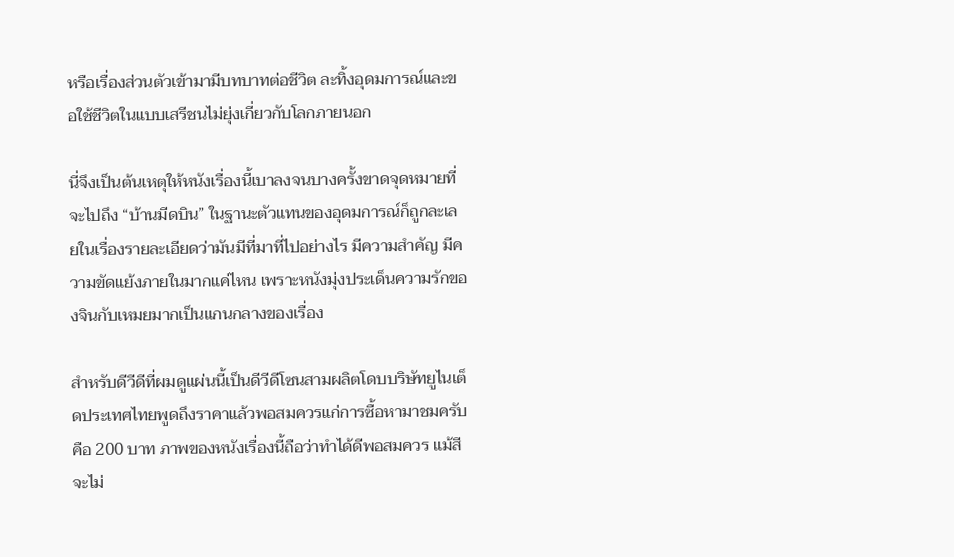หรือเรื่องส่วนตัวเข้ามามีบทบาทต่อชีวิต ละทิ้งอุดมการณ์และขอใช้ชีวิตในแบบเสรีชนไม่ยุ่งเกี่ยวกับโลกภายนอก

นี่จึงเป็นต้นเหตุให้หนังเรื่องนี้เบาลงจนบางครั้งขาดจุดหมายที่จะไปถึง “บ้านมีดบิน” ในฐานะตัวแทนของอุดมการณ์ก็ถูกละเลยในเรื่องรายละเอียดว่ามันมีที่มาที่ไปอย่างไร มีความสำคัญ มีความขัดแย้งภายในมากแค่ไหน เพราะหนังมุ่งประเด็นความรักของจินกับเหมยมากเป็นแกนกลางของเรื่อง

สำหรับดีวีดีที่ผมดูแผ่นนี้เป็นดีวีดีโซนสามผลิตโดบบริษัทยูไนเต็ดประเทศไทยพูดถึงราคาแล้วพอสมควรแก่การซื้อหามาชมครับคือ 200 บาท ภาพของหนังเรื่องนี้ถือว่าทำได้ดีพอสมควร แม้สีจะไม่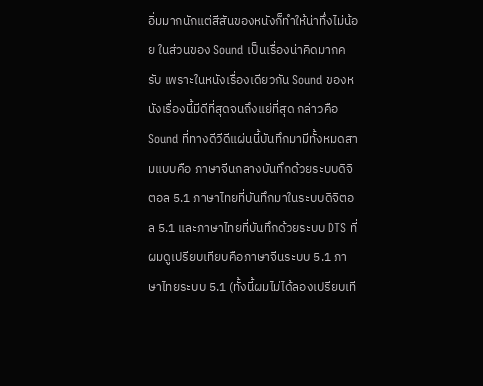อิ่มมากนักแต่สีสันของหนังก็ทำให้น่าทึ่งไม่น้อย ในส่วนของ Sound เป็นเรื่องน่าคิดมากครับ เพราะในหนังเรื่องเดียวกัน Sound ของหนังเรื่องนี้มีดีที่สุดจนถึงแย่ที่สุด กล่าวคือ Sound ที่ทางดีวีดีแผ่นนี้บันทึกมามีทั้งหมดสามแบบคือ ภาษาจีนกลางบันทึกด้วยระบบดิจิตอล 5.1 ภาษาไทยที่บันทึกมาในระบบดิจิตอล 5.1 และภาษาไทยที่บันทึกด้วยระบบ DTS ที่ผมดูเปรียบเทียบคือภาษาจีนระบบ 5.1 ภาษาไทยระบบ 5.1 (ทั้งนี้ผมไม่ได้ลองเปรียบเที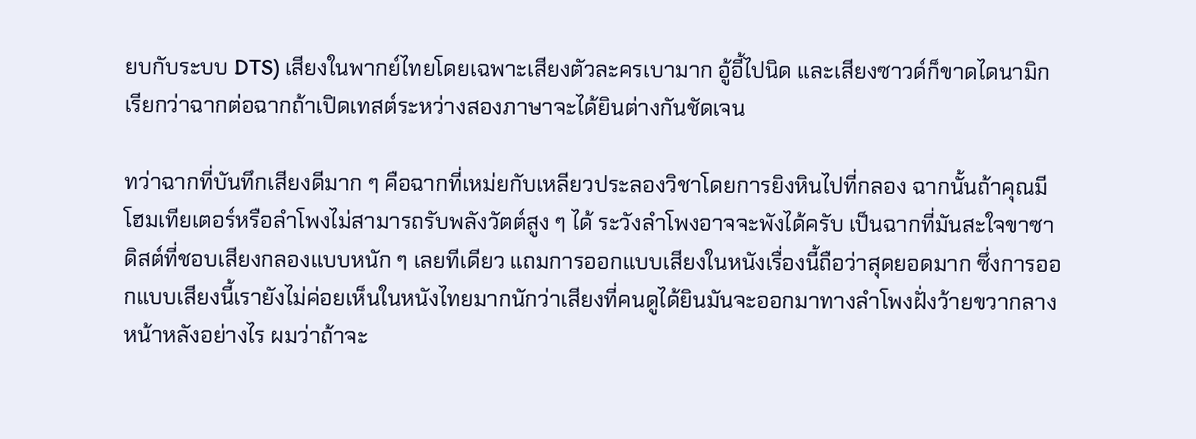ยบกับระบบ DTS) เสียงในพากย์ไทยโดยเฉพาะเสียงตัวละครเบามาก อู้อี้ไปนิด และเสียงซาวด์ก็ขาดไดนามิก เรียกว่าฉากต่อฉากถ้าเปิดเทสต์ระหว่างสองภาษาจะได้ยินต่างกันชัดเจน

ทว่าฉากที่บันทึกเสียงดีมาก ๆ คือฉากที่เหม่ยกับเหลียวประลองวิชาโดยการยิงหินไปที่กลอง ฉากนั้นถ้าคุณมีโฮมเทียเตอร์หรือลำโพงไม่สามารถรับพลังวัตต์สูง ๆ ได้ ระวังลำโพงอาจจะพังได้ครับ เป็นฉากที่มันสะใจขาซาดิสต์ที่ชอบเสียงกลองแบบหนัก ๆ เลยทีเดียว แถมการออกแบบเสียงในหนังเรื่องนี้ถือว่าสุดยอดมาก ซึ่งการออกแบบเสียงนี้เรายังไม่ค่อยเห็นในหนังไทยมากนักว่าเสียงที่คนดูได้ยินมันจะออกมาทางลำโพงฝั่งว้ายขวากลางหน้าหลังอย่างไร ผมว่าถ้าจะ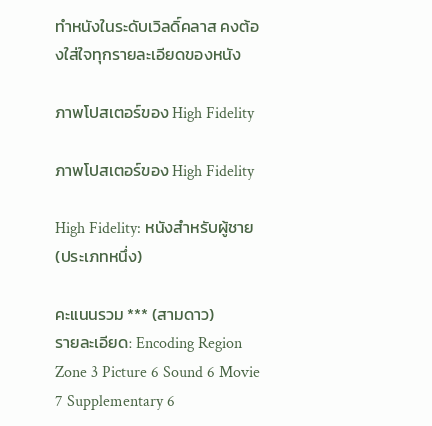ทำหนังในระดับเวิลดิ์คลาส คงต้องใส่ใจทุกรายละเอียดของหนัง

ภาพโปสเตอร์ของ High Fidelity

ภาพโปสเตอร์ของ High Fidelity

High Fidelity: หนังสำหรับผู้ชาย (ประเภทหนึ่ง)

คะแนนรวม *** (สามดาว)
รายละเอียด: Encoding Region Zone 3 Picture 6 Sound 6 Movie 7 Supplementary 6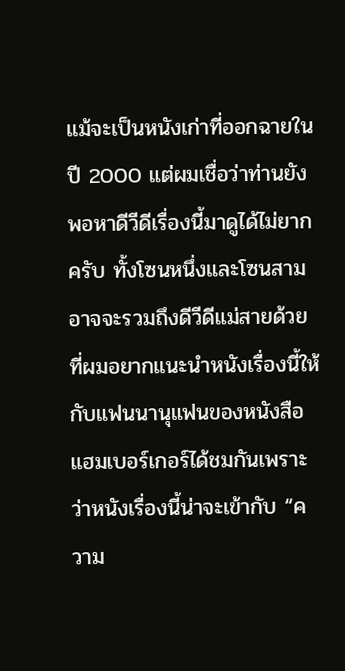แม้จะเป็นหนังเก่าที่ออกฉายในปี 2000 แต่ผมเชื่อว่าท่านยังพอหาดีวีดีเรื่องนี้มาดูได้ไม่ยากครับ ทั้งโซนหนึ่งและโซนสามอาจจะรวมถึงดีวีดีแม่สายด้วย ที่ผมอยากแนะนำหนังเรื่องนี้ให้กับแฟนนานุแฟนของหนังสือแฮมเบอร์เกอร์ได้ชมกันเพราะว่าหนังเรื่องนี้น่าจะเข้ากับ “ความ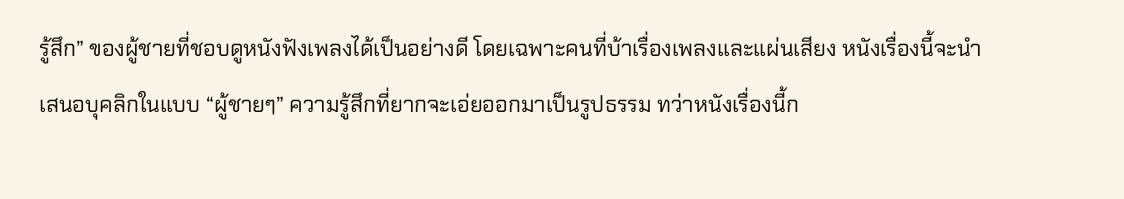รู้สึก” ของผู้ชายที่ชอบดูหนังฟังเพลงได้เป็นอย่างดี โดยเฉพาะคนที่บ้าเรื่องเพลงและแผ่นเสียง หนังเรื่องนี้จะนำเสนอบุคลิกในแบบ “ผู้ชายๆ” ความรู้สึกที่ยากจะเอ่ยออกมาเป็นรูปธรรม ทว่าหนังเรื่องนี้ก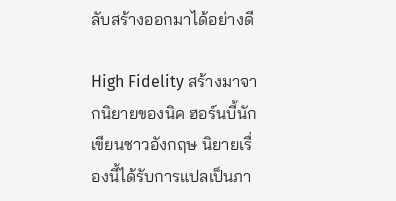ลับสร้างออกมาได้อย่างดี

High Fidelity สร้างมาจากนิยายของนิค ฮอร์นบี้นักเขียนชาวอังกฤษ นิยายเรื่องนี้ได้รับการแปลเป็นภา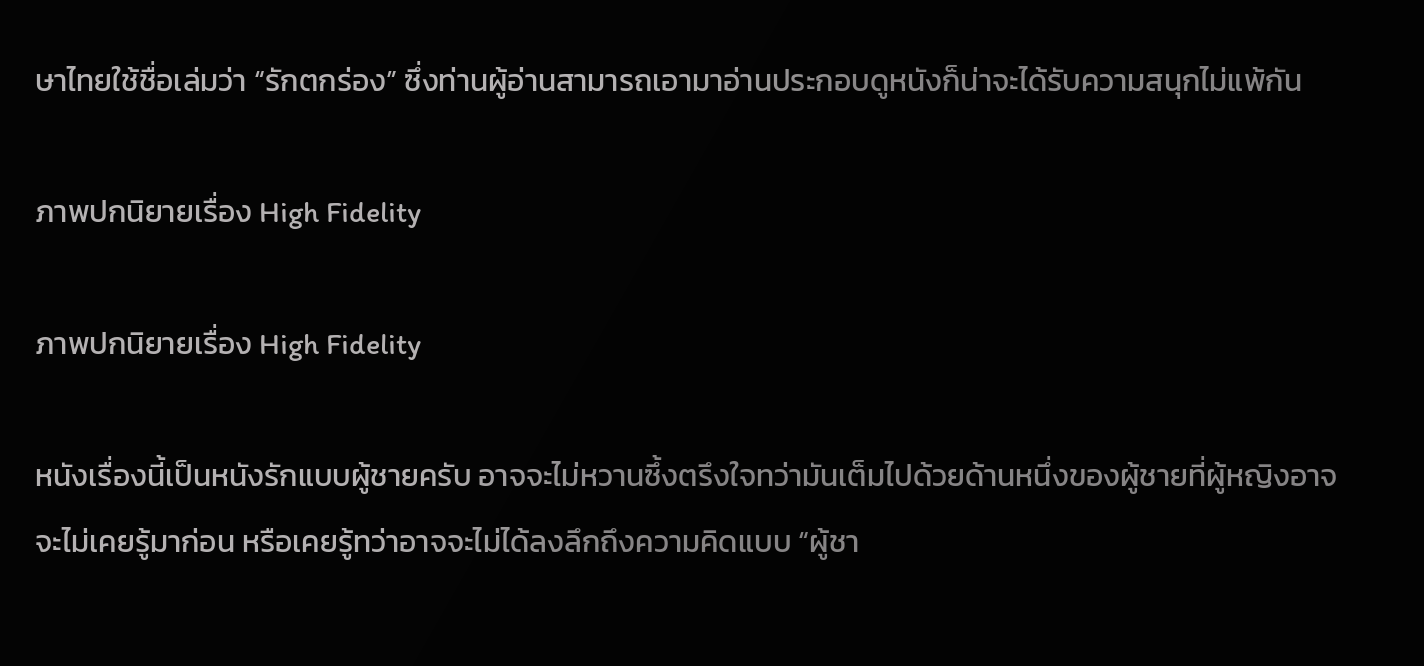ษาไทยใช้ชื่อเล่มว่า “รักตกร่อง” ซึ่งท่านผู้อ่านสามารถเอามาอ่านประกอบดูหนังก็น่าจะได้รับความสนุกไม่แพ้กัน

ภาพปกนิยายเรื่อง High Fidelity

ภาพปกนิยายเรื่อง High Fidelity

หนังเรื่องนี้เป็นหนังรักแบบผู้ชายครับ อาจจะไม่หวานซึ้งตรึงใจทว่ามันเต็มไปด้วยด้านหนึ่งของผู้ชายที่ผู้หญิงอาจจะไม่เคยรู้มาก่อน หรือเคยรู้ทว่าอาจจะไม่ได้ลงลึกถึงความคิดแบบ “ผู้ชา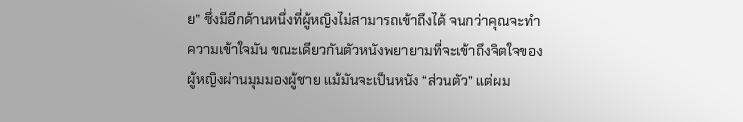ย” ซึ่งมีอีกด้านหนึ่งที่ผู้หญิงไม่สามารถเข้าถึงได้ จนกว่าคุณจะทำความเข้าใจมัน ขณะเดียวกันตัวหนังพยายามที่จะเข้าถึงจิตใจของผู้หญิงผ่านมุมมองผู้ชาย แม้มันจะเป็นหนัง “ส่วนตัว” แต่ผม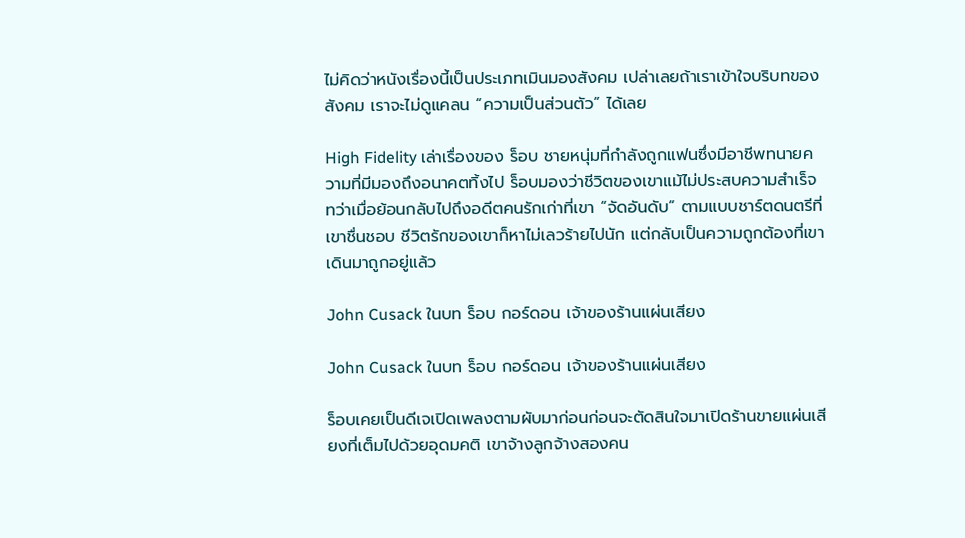ไม่คิดว่าหนังเรื่องนี้เป็นประเภทเมินมองสังคม เปล่าเลยถ้าเราเข้าใจบริบทของสังคม เราจะไม่ดูแคลน “ความเป็นส่วนตัว” ได้เลย

High Fidelity เล่าเรื่องของ ร็อบ ชายหนุ่มที่กำลังถูกแฟนซึ่งมีอาชีพทนายความที่มีมองถึงอนาคตทิ้งไป ร็อบมองว่าชีวิตของเขาแม้ไม่ประสบความสำเร็จทว่าเมื่อย้อนกลับไปถึงอดีตคนรักเก่าที่เขา “จัดอันดับ” ตามแบบชาร์ตดนตรีที่เขาชื่นชอบ ชีวิตรักของเขาก็หาไม่เลวร้ายไปนัก แต่กลับเป็นความถูกต้องที่เขาเดินมาถูกอยู่แล้ว

John Cusack ในบท ร็อบ กอร์ดอน เจ้าของร้านแผ่นเสียง

John Cusack ในบท ร็อบ กอร์ดอน เจ้าของร้านแผ่นเสียง

ร็อบเคยเป็นดีเจเปิดเพลงตามผับมาก่อนก่อนจะตัดสินใจมาเปิดร้านขายแผ่นเสียงที่เต็มไปด้วยอุดมคติ เขาจ้างลูกจ้างสองคน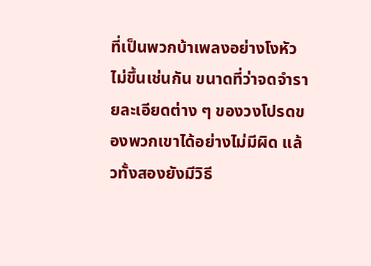ที่เป็นพวกบ้าเพลงอย่างโงหัวไม่ขึ้นเช่นกัน ขนาดที่ว่าจดจำรายละเอียดต่าง ๆ ของวงโปรดของพวกเขาได้อย่างไม่มีผิด แล้วทั้งสองยังมีวิธี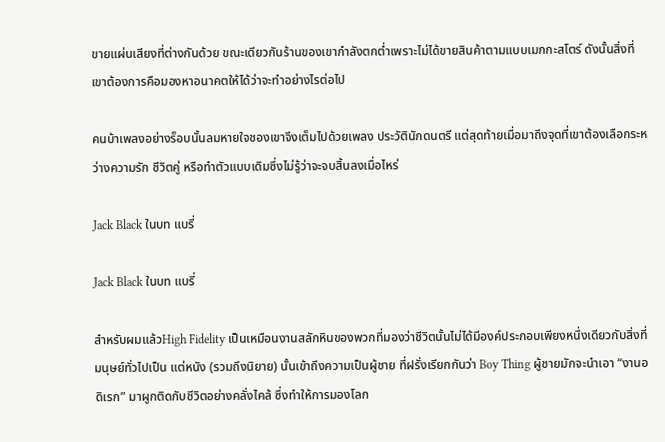ขายแผ่นเสียงที่ต่างกันด้วย ขณะเดียวกันร้านของเขากำลังตกต่ำเพราะไม่ได้ขายสินค้าตามแบบเมกกะสโตร์ ดังนั้นสิ่งที่เขาต้องการคือมองหาอนาคตให้ได้ว่าจะทำอย่างไรต่อไป

คนบ้าเพลงอย่างร็อบนั้นลมหายใจชองเขาจึงเต็มไปด้วยเพลง ประวัตินักดนตรี แต่สุดท้ายเมื่อมาถึงจุดที่เขาต้องเลือกระหว่างความรัก ชีวิตคู่ หรือทำตัวแบบเดิมซึ่งไม่รู้ว่าจะจบสิ้นลงเมื่อไหร่

Jack Black ในบท แบรี่

Jack Black ในบท แบรี่

สำหรับผมแล้วHigh Fidelity เป็นเหมือนงานสลักหินของพวกที่มองว่าชีวิตนั้นไม่ได้มีองค์ประกอบเพียงหนึ่งเดียวกับสิ่งที่มนุษย์ทั่วไปเป็น แต่หนัง (รวมถึงนิยาย) นั้นเข้าถึงความเป็นผู้ชาย ที่ฝรั่งเรียกกันว่า Boy Thing ผู้ชายมักจะนำเอา “งานอดิเรก” มาผูกติดกับชีวิตอย่างคลั่งไคล้ ซึ่งทำให้การมองโลก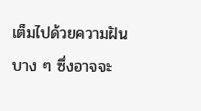เต็มไปด้วยความฝันบาง ๆ ซึ่งอาจจะ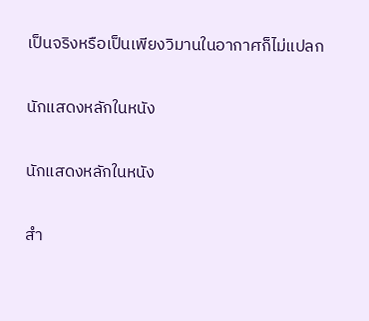เป็นจริงหรือเป็นเพียงวิมานในอากาศก็ไม่แปลก

นักแสดงหลักในหนัง

นักแสดงหลักในหนัง

สำ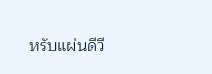หรับแผ่นดีวี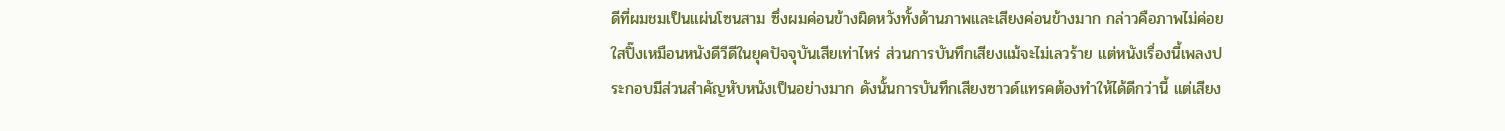ดีที่ผมชมเป็นแผ่นโซนสาม ซึ่งผมค่อนข้างผิดหวังทั้งด้านภาพและเสียงค่อนข้างมาก กล่าวคือภาพไม่ค่อยใสปิ๊งเหมือนหนังดีวีดีในยุคปัจจุบันเสียเท่าไหร่ ส่วนการบันทึกเสียงแม้จะไม่เลวร้าย แต่หนังเรื่องนี้เพลงประกอบมีส่วนสำคัญหับหนังเป็นอย่างมาก ดังนั้นการบันทึกเสียงซาวด์แทรคต้องทำให้ได้ดีกว่านี้ แต่เสียง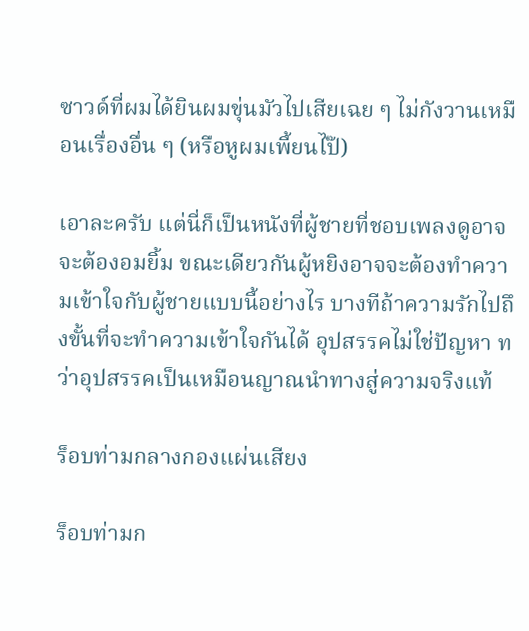ซาวด์ที่ผมได้ยินผมขุ่นมัวไปเสียเฉย ๆ ไม่กังวานเหมือนเรื่องอื่น ๆ (หรือหูผมเพี้ยนไป๊)

เอาละครับ แต่นี่ก็เป็นหนังที่ผู้ชายที่ชอบเพลงดูอาจจะต้องอมยิ้ม ขณะเดียวกันผู้หยิงอาจจะต้องทำความเข้าใจกับผู้ชายแบบนี้อย่างไร บางทีถ้าความรักไปถึงขั้นที่จะทำความเข้าใจกันได้ อุปสรรคไม่ใช่ปัญหา ทว่าอุปสรรคเป็นเหมือนญาณนำทางสู่ความจริงแท้

ร็อบท่ามกลางกองแผ่นเสียง

ร็อบท่ามก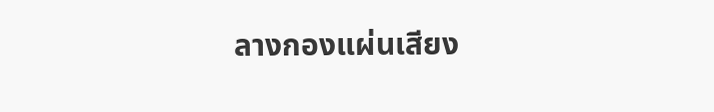ลางกองแผ่นเสียง